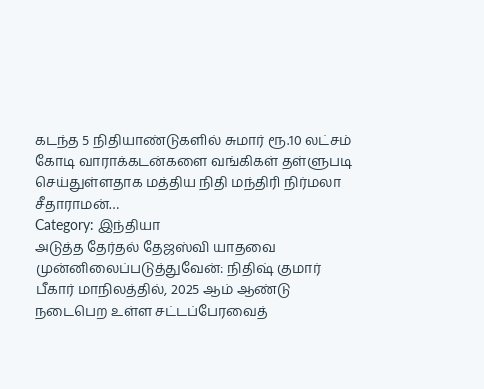கடந்த 5 நிதியாண்டுகளில் சுமார் ரூ.10 லட்சம் கோடி வாராக்கடன்களை வங்கிகள் தள்ளுபடி செய்துள்ளதாக மத்திய நிதி மந்திரி நிர்மலா சீதாராமன்…
Category: இந்தியா
அடுத்த தேர்தல் தேஜஸ்வி யாதவை முன்னிலைப்படுத்துவேன்: நிதிஷ் குமார்
பீகார் மாநிலத்தில், 2025 ஆம் ஆண்டு நடைபெற உள்ள சட்டப்பேரவைத்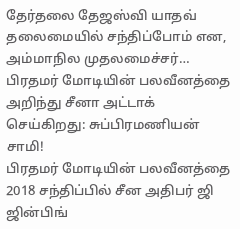தேர்தலை தேஜஸ்வி யாதவ் தலைமையில் சந்திப்போம் என, அம்மாநில முதலமைச்சர்…
பிரதமர் மோடியின் பலவீனத்தை அறிந்து சீனா அட்டாக் செய்கிறது: சுப்பிரமணியன் சாமி!
பிரதமர் மோடியின் பலவீனத்தை 2018 சந்திப்பில் சீன அதிபர் ஜி ஜின்பிங்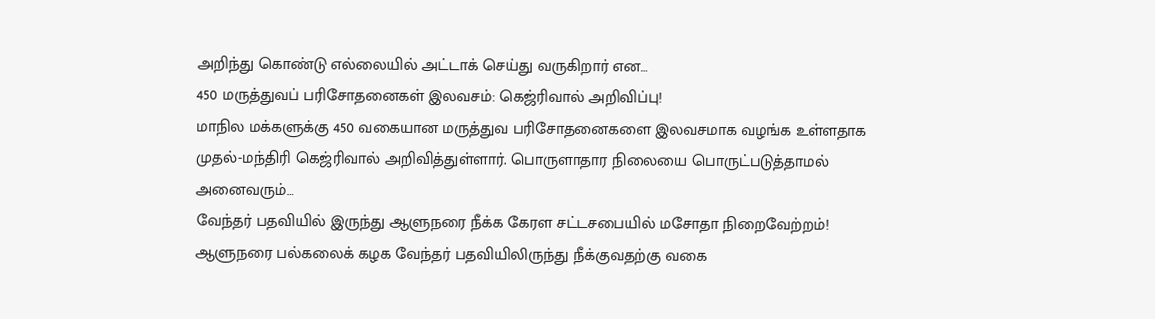அறிந்து கொண்டு எல்லையில் அட்டாக் செய்து வருகிறார் என…
450 மருத்துவப் பரிசோதனைகள் இலவசம்: கெஜ்ரிவால் அறிவிப்பு!
மாநில மக்களுக்கு 450 வகையான மருத்துவ பரிசோதனைகளை இலவசமாக வழங்க உள்ளதாக முதல்-மந்திரி கெஜ்ரிவால் அறிவித்துள்ளார். பொருளாதார நிலையை பொருட்படுத்தாமல் அனைவரும்…
வேந்தர் பதவியில் இருந்து ஆளுநரை நீக்க கேரள சட்டசபையில் மசோதா நிறைவேற்றம்!
ஆளுநரை பல்கலைக் கழக வேந்தர் பதவியிலிருந்து நீக்குவதற்கு வகை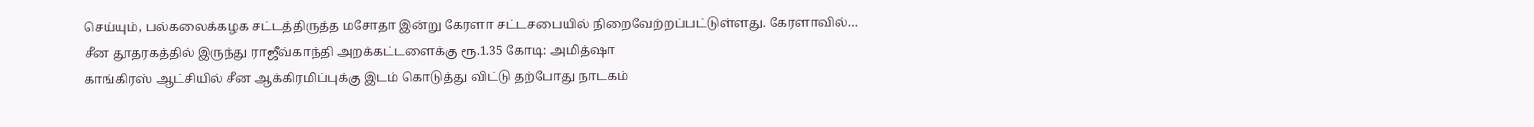செய்யும், பல்கலைக்கழக சட்டத்திருத்த மசோதா இன்று கேரளா சட்டசபையில் நிறைவேற்றப்பட்டுள்ளது. கேரளாவில்…
சீன தூதரகத்தில் இருந்து ராஜீவ்காந்தி அறக்கட்டளைக்கு ரூ.1.35 கோடி: அமித்ஷா
காங்கிரஸ் ஆட்சியில் சீன ஆக்கிரமிப்புக்கு இடம் கொடுத்து விட்டு தற்போது நாடகம்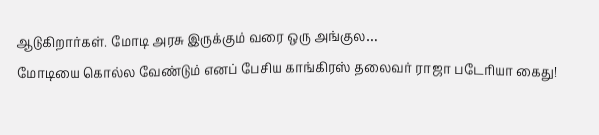ஆடுகிறார்கள். மோடி அரசு இருக்கும் வரை ஒரு அங்குல…
மோடியை கொல்ல வேண்டும் எனப் பேசிய காங்கிரஸ் தலைவர் ராஜா படேரியா கைது!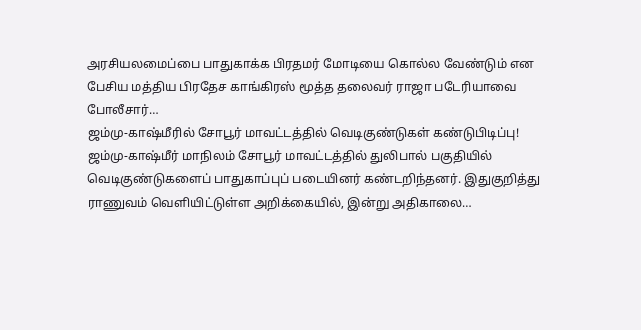அரசியலமைப்பை பாதுகாக்க பிரதமர் மோடியை கொல்ல வேண்டும் என பேசிய மத்திய பிரதேச காங்கிரஸ் மூத்த தலைவர் ராஜா படேரியாவை போலீசார்…
ஜம்மு-காஷ்மீரில் சோபூர் மாவட்டத்தில் வெடிகுண்டுகள் கண்டுபிடிப்பு!
ஜம்மு-காஷ்மீர் மாநிலம் சோபூர் மாவட்டத்தில் துலிபால் பகுதியில் வெடிகுண்டுகளைப் பாதுகாப்புப் படையினர் கண்டறிந்தனர். இதுகுறித்து ராணுவம் வெளியிட்டுள்ள அறிக்கையில், இன்று அதிகாலை…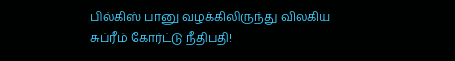பில்கிஸ் பானு வழக்கிலிருந்து விலகிய சுப்ரீம் கோர்ட்டு நீதிபதி!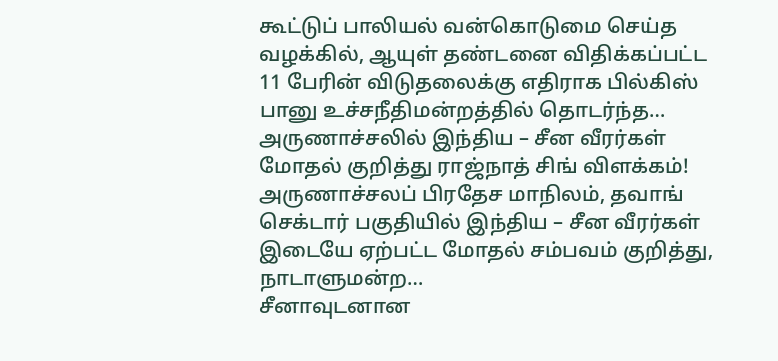கூட்டுப் பாலியல் வன்கொடுமை செய்த வழக்கில், ஆயுள் தண்டனை விதிக்கப்பட்ட 11 பேரின் விடுதலைக்கு எதிராக பில்கிஸ் பானு உச்சநீதிமன்றத்தில் தொடர்ந்த…
அருணாச்சலில் இந்திய – சீன வீரர்கள் மோதல் குறித்து ராஜ்நாத் சிங் விளக்கம்!
அருணாச்சலப் பிரதேச மாநிலம், தவாங் செக்டார் பகுதியில் இந்திய – சீன வீரர்கள் இடையே ஏற்பட்ட மோதல் சம்பவம் குறித்து, நாடாளுமன்ற…
சீனாவுடனான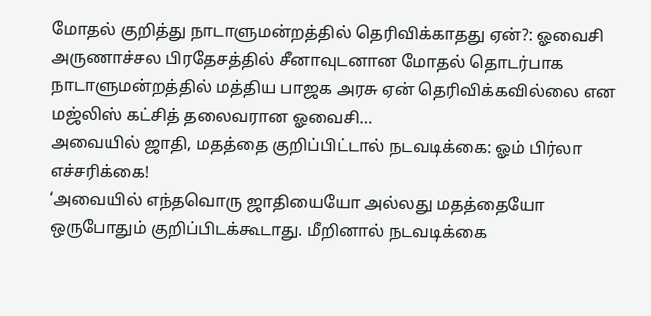மோதல் குறித்து நாடாளுமன்றத்தில் தெரிவிக்காதது ஏன்?: ஓவைசி
அருணாச்சல பிரதேசத்தில் சீனாவுடனான மோதல் தொடர்பாக நாடாளுமன்றத்தில் மத்திய பாஜக அரசு ஏன் தெரிவிக்கவில்லை என மஜ்லிஸ் கட்சித் தலைவரான ஓவைசி…
அவையில் ஜாதி, மதத்தை குறிப்பிட்டால் நடவடிக்கை: ஓம் பிர்லா எச்சரிக்கை!
‘அவையில் எந்தவொரு ஜாதியையோ அல்லது மதத்தையோ ஒருபோதும் குறிப்பிடக்கூடாது. மீறினால் நடவடிக்கை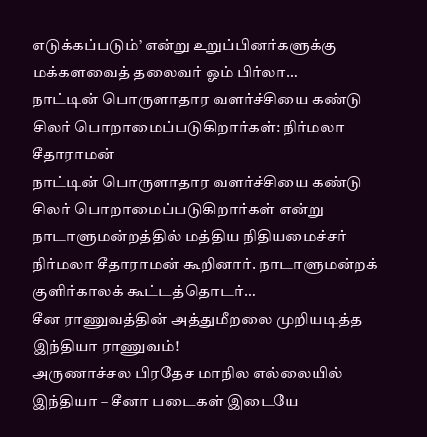எடுக்கப்படும்’ என்று உறுப்பினர்களுக்கு மக்களவைத் தலைவர் ஓம் பிர்லா…
நாட்டின் பொருளாதார வளர்ச்சியை கண்டு சிலர் பொறாமைப்படுகிறார்கள்: நிர்மலா சீதாராமன்
நாட்டின் பொருளாதார வளர்ச்சியை கண்டு சிலர் பொறாமைப்படுகிறார்கள் என்று நாடாளுமன்றத்தில் மத்திய நிதியமைச்சர் நிர்மலா சீதாராமன் கூறினார். நாடாளுமன்றக் குளிர்காலக் கூட்டத்தொடர்…
சீன ராணுவத்தின் அத்துமீறலை முறியடித்த இந்தியா ராணுவம்!
அருணாச்சல பிரதேச மாநில எல்லையில் இந்தியா – சீனா படைகள் இடையே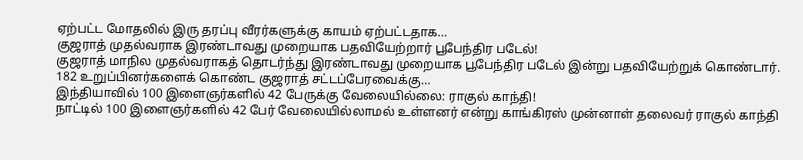ஏற்பட்ட மோதலில் இரு தரப்பு வீரர்களுக்கு காயம் ஏற்பட்டதாக…
குஜராத் முதல்வராக இரண்டாவது முறையாக பதவியேற்றார் பூபேந்திர படேல்!
குஜராத் மாநில முதல்வராகத் தொடர்ந்து இரண்டாவது முறையாக பூபேந்திர படேல் இன்று பதவியேற்றுக் கொண்டார். 182 உறுப்பினர்களைக் கொண்ட குஜராத் சட்டப்பேரவைக்கு…
இந்தியாவில் 100 இளைஞர்களில் 42 பேருக்கு வேலையில்லை: ராகுல் காந்தி!
நாட்டில் 100 இளைஞர்களில் 42 பேர் வேலையில்லாமல் உள்ளனர் என்று காங்கிரஸ் முன்னாள் தலைவர் ராகுல் காந்தி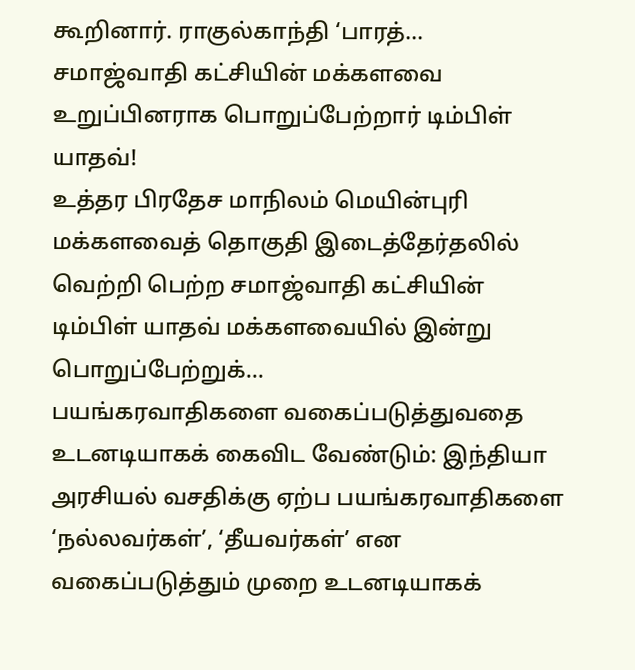கூறினார். ராகுல்காந்தி ‘பாரத்…
சமாஜ்வாதி கட்சியின் மக்களவை உறுப்பினராக பொறுப்பேற்றார் டிம்பிள் யாதவ்!
உத்தர பிரதேச மாநிலம் மெயின்புரி மக்களவைத் தொகுதி இடைத்தேர்தலில் வெற்றி பெற்ற சமாஜ்வாதி கட்சியின் டிம்பிள் யாதவ் மக்களவையில் இன்று பொறுப்பேற்றுக்…
பயங்கரவாதிகளை வகைப்படுத்துவதை உடனடியாகக் கைவிட வேண்டும்: இந்தியா
அரசியல் வசதிக்கு ஏற்ப பயங்கரவாதிகளை ‘நல்லவர்கள்’, ‘தீயவர்கள்’ என வகைப்படுத்தும் முறை உடனடியாகக்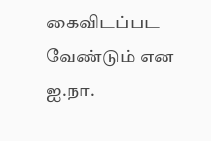கைவிடப்பட வேண்டும் என ஐ.நா.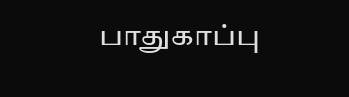பாதுகாப்பு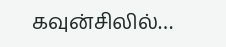கவுன்சிலில்…